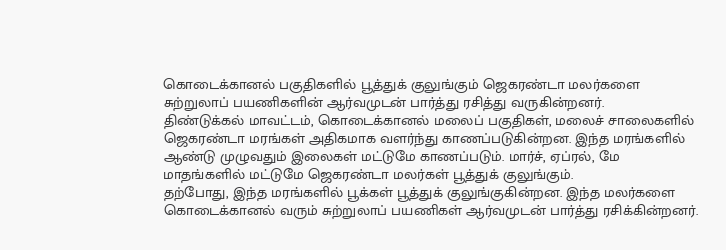கொடைக்கானல் பகுதிகளில் பூத்துக் குலுங்கும் ஜெகரண்டா மலர்களை சுற்றுலாப் பயணிகளின் ஆர்வமுடன் பார்த்து ரசித்து வருகின்றனர்.
திண்டுக்கல் மாவட்டம், கொடைக்கானல் மலைப் பகுதிகள், மலைச் சாலைகளில் ஜெகரண்டா மரங்கள் அதிகமாக வளர்ந்து காணப்படுகின்றன. இந்த மரங்களில் ஆண்டு முழுவதும் இலைகள் மட்டுமே காணப்படும். மார்ச், ஏப்ரல், மே மாதங்களில் மட்டுமே ஜெகரண்டா மலர்கள் பூத்துக் குலுங்கும்.
தற்போது, இந்த மரங்களில் பூக்கள் பூத்துக் குலுங்குகின்றன. இந்த மலர்களை கொடைக்கானல் வரும் சுற்றுலாப் பயணிகள் ஆர்வமுடன் பார்த்து ரசிக்கின்றனர்.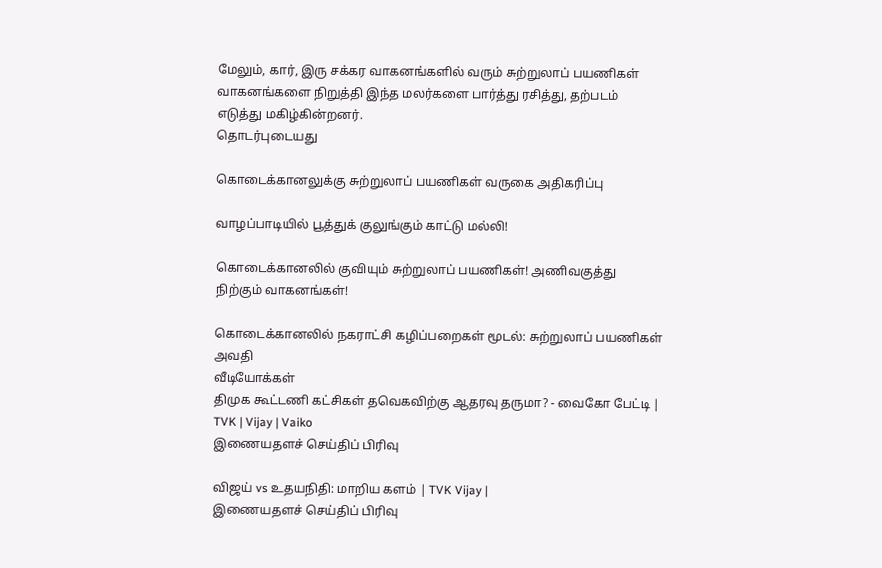மேலும், கார், இரு சக்கர வாகனங்களில் வரும் சுற்றுலாப் பயணிகள் வாகனங்களை நிறுத்தி இந்த மலர்களை பார்த்து ரசித்து, தற்படம் எடுத்து மகிழ்கின்றனர்.
தொடர்புடையது

கொடைக்கானலுக்கு சுற்றுலாப் பயணிகள் வருகை அதிகரிப்பு

வாழப்பாடியில் பூத்துக் குலுங்கும் காட்டு மல்லி!

கொடைக்கானலில் குவியும் சுற்றுலாப் பயணிகள்! அணிவகுத்து நிற்கும் வாகனங்கள்!

கொடைக்கானலில் நகராட்சி கழிப்பறைகள் மூடல்: சுற்றுலாப் பயணிகள் அவதி
வீடியோக்கள்
திமுக கூட்டணி கட்சிகள் தவெகவிற்கு ஆதரவு தருமா? - வைகோ பேட்டி | TVK | Vijay | Vaiko
இணையதளச் செய்திப் பிரிவு

விஜய் vs உதயநிதி: மாறிய களம் | TVK Vijay |
இணையதளச் செய்திப் பிரிவு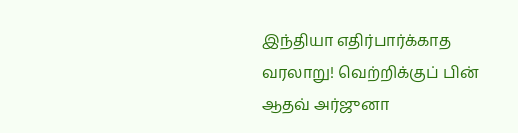இந்தியா எதிர்பார்க்காத வரலாறு! வெற்றிக்குப் பின் ஆதவ் அர்ஜுனா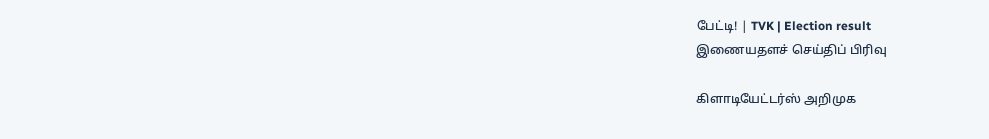பேட்டி! | TVK | Election result
இணையதளச் செய்திப் பிரிவு

கிளாடியேட்டர்ஸ் அறிமுக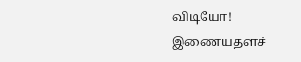விடியோ!
இணையதளச்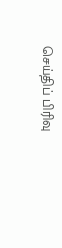செய்திப் பிரிவு